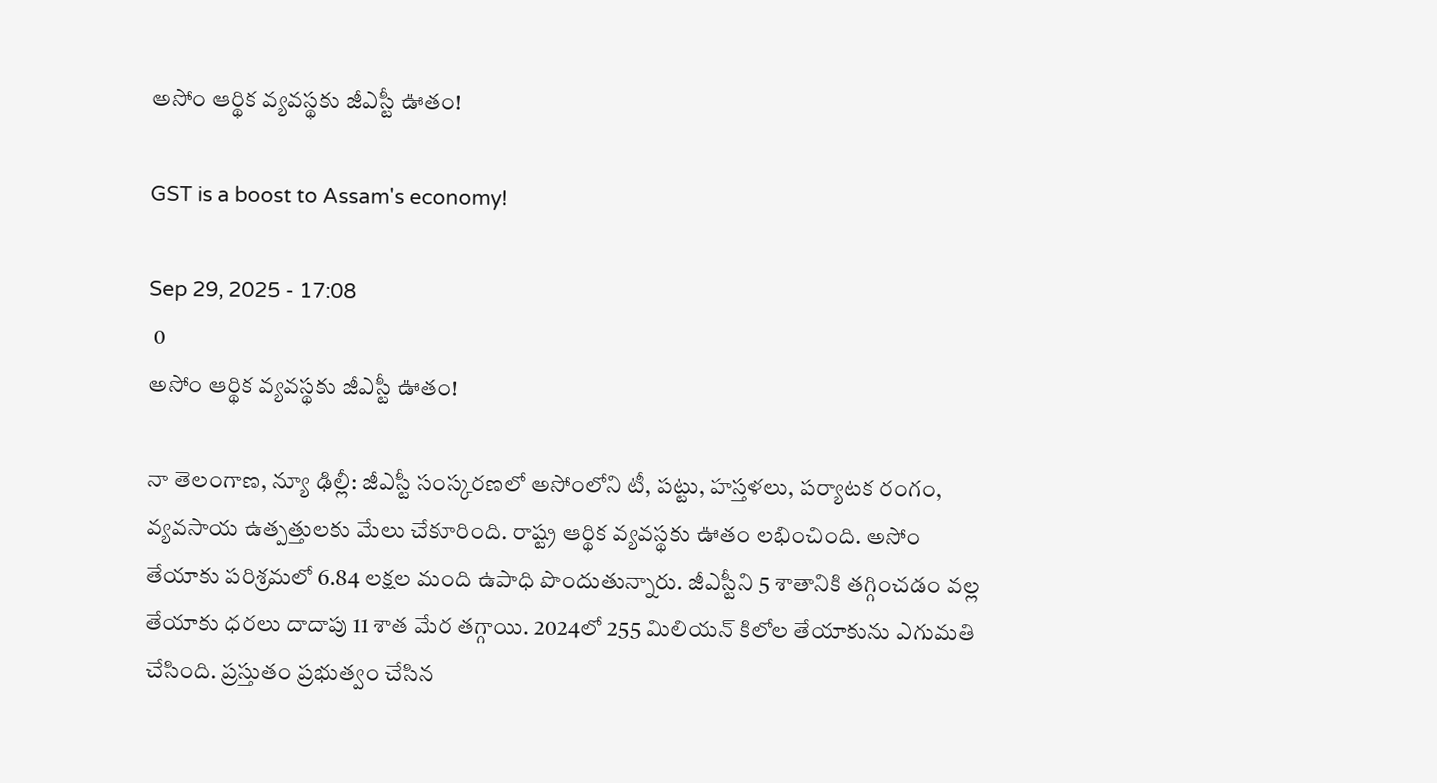అసోం ఆర్థిక వ్యవస్థకు జీఎస్టీ ఊతం!

GST is a boost to Assam's economy!

Sep 29, 2025 - 17:08
 0
అసోం ఆర్థిక వ్యవస్థకు జీఎస్టీ ఊతం!

నా తెలంగాణ, న్యూ ఢిల్లీ: జీఎస్టీ సంస్కరణలో అసోంలోని టీ, పట్టు, హస్తళలు, పర్యాటక రంగం, వ్యవసాయ ఉత్పత్తులకు మేలు చేకూరింది. రాష్ట్ర ఆర్థిక వ్యవస్థకు ఊతం లభించింది. అసోం తేయాకు పరిశ్రమలో 6.84 లక్షల మంది ఉపాధి పొందుతున్నారు. జీఎస్టీని 5 శాతానికి తగ్గించడం వల్ల తేయాకు ధరలు దాదాపు 11 శాత మేర తగ్గాయి. 2024లో 255 మిలియన్ కిలోల తేయాకును ఎగుమతి చేసింది. ప్రస్తుతం ప్రభుత్వం చేసిన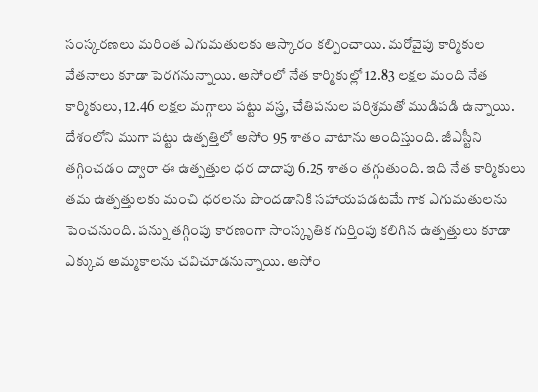సంస్కరణలు మరింత ఎగుమతులకు ఆస్కారం కల్పించాయి. మరోవైపు కార్మికుల వేతనాలు కూడా పెరగనున్నాయి. అసోంలో నేత కార్మికుల్లో 12.83 లక్షల మంది నేత కార్మికులు, 12.46 లక్షల మగ్గాలు పట్టు వస్త్ర, చేతిపనుల పరిశ్రమతో ముడిపడి ఉన్నాయి. దేశంలోని ముగా పట్టు ఉత్పత్తిలో అసోం 95 శాతం వాటాను అందిస్తుంది. జీఎస్టీని తగ్గించడం ద్వారా ఈ ఉత్పత్తుల ధర దాదాపు 6.25 శాతం తగ్గుతుంది. ఇది నేత కార్మికులు తమ ఉత్పత్తులకు మంచి ధరలను పొందడానికి సహాయపడటమే గాక ఎగుమతులను పెంచనుంది. పన్ను తగ్గింపు కారణంగా సాంస్కృతిక గుర్తింపు కలిగిన ఉత్పత్తులు కూడా ఎక్కువ అమ్మకాలను చవిచూడనున్నాయి. అసోం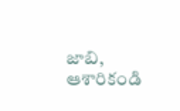జాబి, ఆశారికండి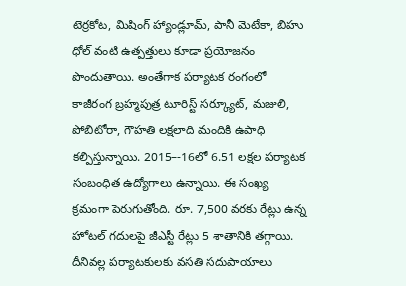టెర్రకోట, మిషింగ్ హ్యాండ్లూమ్, పానీ మెటేకా, బిహు ధోల్ వంటి ఉత్పత్తులు కూడా ప్రయోజనం పొందుతాయి. అంతేగాక పర్యాటక రంగంలో కాజీరంగ బ్రహ్మపుత్ర టూరిస్ట్ సర్క్యూట్, మజులి, పోబిటోరా, గౌహతి లక్షలాది మందికి ఉపాధి కల్పిస్తున్నాయి. 2015–-16లో 6.51 లక్షల పర్యాటక సంబంధిత ఉద్యోగాలు ఉన్నాయి. ఈ సంఖ్య క్రమంగా పెరుగుతోంది. రూ. 7,500 వరకు రేట్లు ఉన్న హోటల్ గదులపై జీఎస్టీ రేట్లు 5 శాతానికి తగ్గాయి. దీనివల్ల పర్యాటకులకు వసతి సదుపాయాలు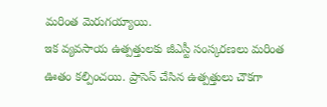మరింత మెరుగయ్యాయి.
ఇక వ్యవసాయ ఉత్పత్తులకు జీఎస్టీ సంస్కరణలు మరింత ఊతం కల్పించయి. ప్రాసెస్ చేసిన ఉత్పత్తులు చౌకగా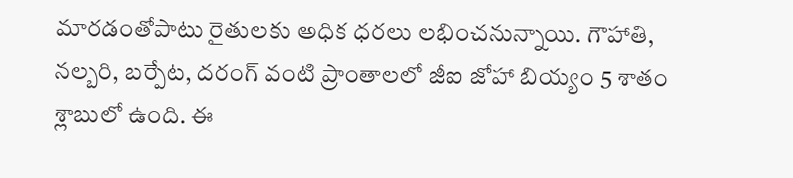మారడంతోపాటు రైతులకు అధిక ధరలు లభించనున్నాయి. గౌహాతి, నల్బరి, బర్పేట, దరంగ్ వంటి ప్రాంతాలలో జీఐ జోహా బియ్యం 5 శాతం శ్లాబులో ఉంది. ఈ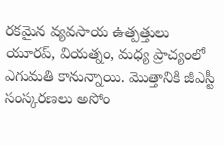రకమైన వ్యవసాయ ఉత్పత్తులు యూరప్, వియత్నం, మధ్య ప్రాచ్యంలో ఎగుమతి కానున్నాయి. మొత్తానికి జీఎస్టీ  సంస్కరణలు అసోం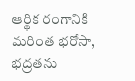ఆర్థిక రంగానికి మరింత భరోసా, భద్రతను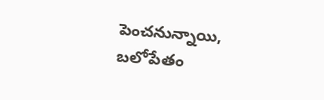పెంచనున్నాయి, బలోపేతం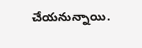చేయనున్నాయి.